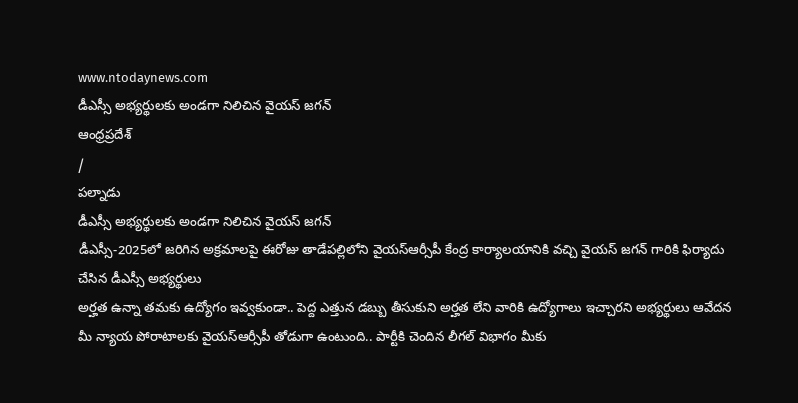www.ntodaynews.com
డీఎస్సీ అభ్యర్థులకు అండగా నిలిచిన వైయస్ జగన్
ఆంధ్రప్రదేశ్
/
పల్నాడు
డీఎస్సీ అభ్యర్థులకు అండగా నిలిచిన వైయస్ జగన్
డీఎస్సీ-2025లో జరిగిన అక్రమాలపై ఈరోజు తాడేపల్లిలోని వైయస్ఆర్సీపీ కేంద్ర కార్యాలయానికి వచ్చి వైయస్ జగన్ గారికి ఫిర్యాదు చేసిన డీఎస్సీ అభ్యర్థులు
అర్హత ఉన్నా తమకు ఉద్యోగం ఇవ్వకుండా.. పెద్ద ఎత్తున డబ్బు తీసుకుని అర్హత లేని వారికి ఉద్యోగాలు ఇచ్చారని అభ్యర్థులు ఆవేదన
మీ న్యాయ పోరాటాలకు వైయస్ఆర్సీపీ తోడుగా ఉంటుంది.. పార్టీకి చెందిన లీగల్ విభాగం మీకు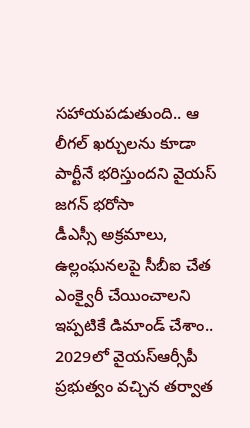సహాయపడుతుంది.. ఆ లీగల్ ఖర్చులను కూడా పార్టీనే భరిస్తుందని వైయస్ జగన్ భరోసా
డీఎస్సీ అక్రమాలు, ఉల్లంఘనలపై సీబీఐ చేత ఎంక్వైరీ చేయించాలని ఇప్పటికే డిమాండ్ చేశాం.. 2029లో వైయస్ఆర్సీపీ ప్రభుత్వం వచ్చిన తర్వాత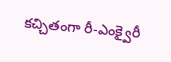కచ్చితంగా రీ-ఎంక్వైరీ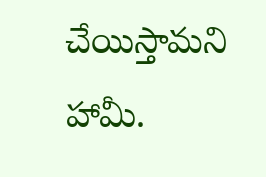చేయిస్తామని హామీ.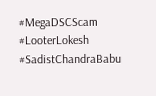#MegaDSCScam
#LooterLokesh
#SadistChandraBabu